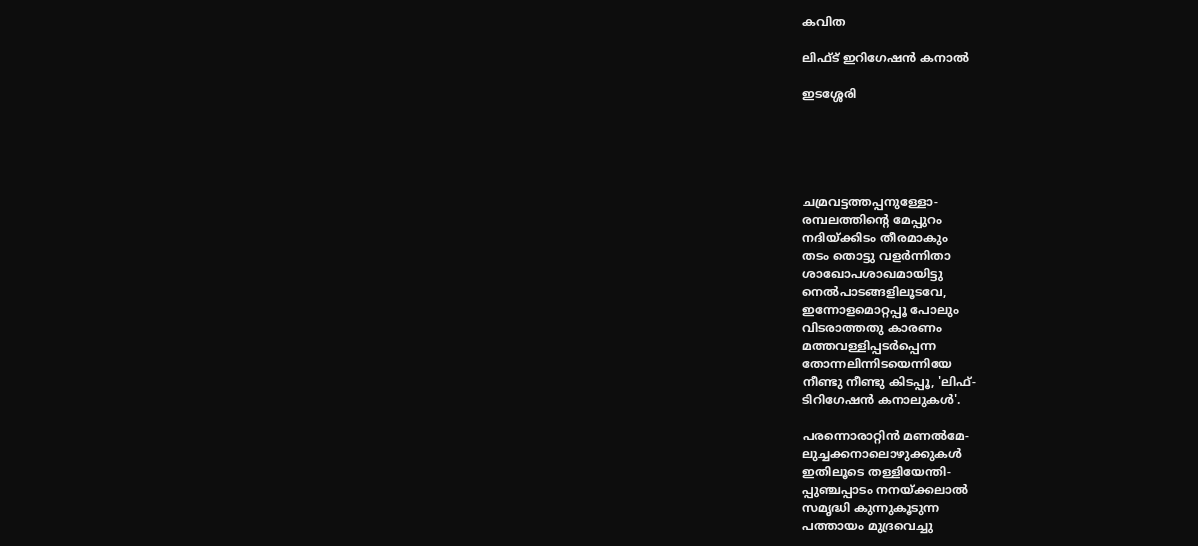കവിത

ലിഫ്‌ട്‌ ഇറിഗേഷന്‍ കനാല്‍

ഇടശ്ശേരി





ചമ്രവട്ടത്തപ്പനുള്ളോ-
രമ്പലത്തിന്റെ മേപ്പുറം
നദിയ്ക്കിടം തീരമാകും
തടം തൊട്ടു വളര്‍ന്നിതാ
ശാഖോപശാഖമായിട്ടു
നെല്‍പാടങ്ങളിലൂടവേ,
ഇന്നോളമൊറ്റപ്പൂ പോലും
വിടരാത്തതു കാരണം
മത്തവള്ളിപ്പടര്‍പ്പെന്ന
തോന്നലിന്നിടയെന്നിയേ
നീണ്ടു നീണ്ടു കിടപ്പൂ, 'ലിഫ്‌-
ടിറിഗേഷന്‍ കനാലുകള്‍'.

പരന്നൊരാറ്റിന്‍ മണല്‍മേ-
ലുച്ചക്കനാലൊഴുക്കുകള്‍
ഇതിലൂടെ തള്ളിയേന്തി-
പ്പുഞ്ചപ്പാടം നനയ്ക്കലാല്‍
സമൃദ്ധി കുന്നുകൂടുന്ന
പത്തായം മുദ്രവെച്ചു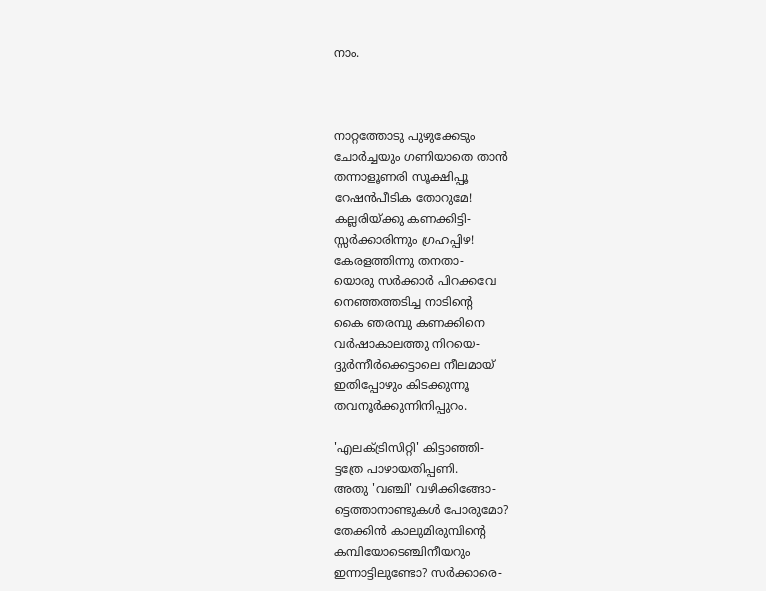നാം.



നാറ്റത്തോടു പുഴുക്കേടും
ചോര്‍ച്ചയും ഗണിയാതെ താന്‍
തന്നാളൂണരി സൂക്ഷിപ്പൂ
റേഷന്‍പീടിക തോറുമേ!
കല്ലരിയ്ക്കു കണക്കിട്ടി-
സ്സര്‍ക്കാരിന്നും ഗ്രഹപ്പിഴ!
കേരളത്തിന്നു തനതാ-
യൊരു സര്‍ക്കാര്‍ പിറക്കവേ
നെഞ്ഞത്തടിച്ച നാടിന്റെ
കൈ ഞരമ്പു കണക്കിനെ
വര്‍ഷാകാലത്തു നിറയെ-
ദ്ദുര്‍ന്നീര്‍ക്കെട്ടാലെ നീലമായ്‌
ഇതിപ്പോഴും കിടക്കുന്നൂ
തവനൂര്‍ക്കുന്നിനിപ്പുറം.

'എലക്ട്രിസിറ്റി' കിട്ടാഞ്ഞി-
ട്ടത്രേ പാഴായതിപ്പണി.
അതു 'വഞ്ചി' വഴിക്കിങ്ങോ-
ട്ടെത്താനാണ്ടുകള്‍ പോരുമോ?
തേക്കിന്‍ കാലുമിരുമ്പിന്റെ
കമ്പിയോടെഞ്ചിനീയറും
ഇന്നാട്ടിലുണ്ടോ? സര്‍ക്കാരെ-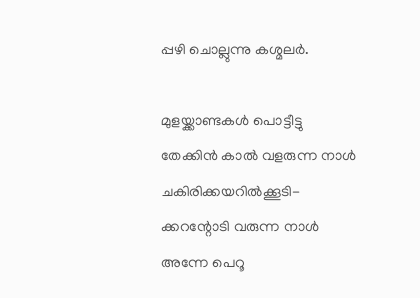പ്പഴി ചൊല്ലുന്നു കശ്മലര്‍.

മുളയ്ക്കാണ്ടകള്‍ പൊട്ടീട്ടു
തേക്കിന്‍ കാല്‍ വളരുന്ന നാള്‍
ചകിരിക്കയറില്‍ക്കൂടി-
ക്കറന്റോടി വരുന്ന നാള്‍
അന്നേ പെറൂ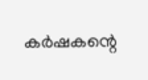കര്‍ഷകന്റെ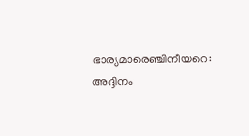ഭാര്യമാരെഞ്ചിനീയറെ:
അദ്ദിനം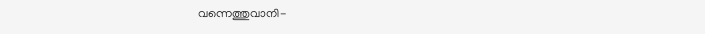വന്നെത്തുവാനി-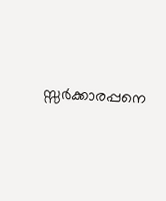സ്സര്‍ക്കാരപ്പനെ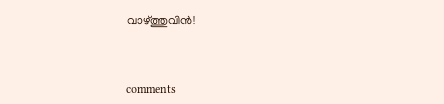വാഴ്ത്തുവിന്‍!



comments